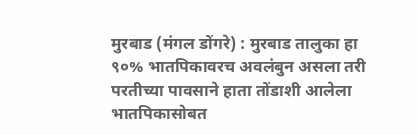मुरबाड (मंगल डोंगरे) : मुरबाड तालुका हा ९०% भातपिकावरच अवलंबुन असला तरी परतीच्या पावसाने हाता तोंडाशी आलेला भातपिकासोबत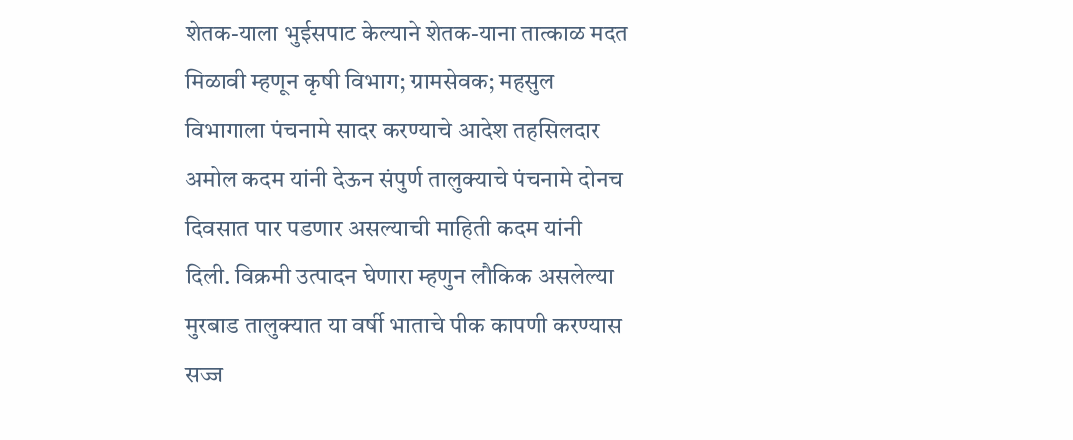शेतक-याला भुईसपाट केल्याने शेतक-याना तात्काळ मदत मिळावी म्हणून कृषी विभाग; ग्रामसेवक; महसुल विभागाला पंचनामे सादर करण्याचे आदेश तहसिलदार अमोल कदम यांनी देऊन संपुर्ण तालुक्याचे पंचनामे दोनच दिवसात पार पडणार असल्याची माहिती कदम यांनी दिली. विक्रमी उत्पादन घेणारा म्हणुन लौकिक असलेल्या मुरबाड तालुक्यात या वर्षी भाताचे पीक कापणी करण्यास सज्ज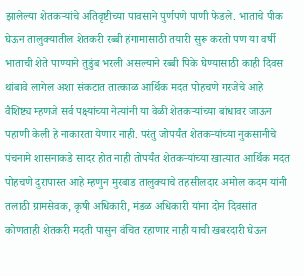झालेल्या शेतकऱ्यांचे अतिवृष्टीच्या पावसाने पुर्णपणे पाणी फेडले. भाताचे पीक घेऊन तालुक्यातील शेतकरी रब्बी हंगामासाठी तयारी सुरू करतो पण या वर्षी भाताची शेते पाण्याने तुडुंब भरली असल्याने रब्बी पिके घेण्यासाठी काही दिवस थांबावे लागेल अशा संकटात तात्काळ आर्थिक मदत पोहचणे गरजेचे आहे वैशिष्ट्य म्हणजे सर्व पक्ष्यांच्या नेत्यांनी या वेळी शेतकऱ्यांच्या बांधावर जाऊन पहाणी केली हे नाकारता येणार नाही. परंतु जोपर्यंत शेतकऱ्यांच्या नुकसानीचे पंचनामे शासनाकडे सादर होत नाही तोपर्यंत शेतकऱ्यांच्या खात्यात आर्थिक मदत पोहचणे दुरापास्त आहे म्हणुन मुरबाड तालुक्याचे तहसीलदार अमोल कदम यांनी तलाठी ग्रामसेवक, कृषी अधिकारी, मंडळ अधिकारी यांना दोन दिवसांत कोणताही शेतकरी मदती पासुन वंचित रहाणार नाही याची खबरदारी घेऊन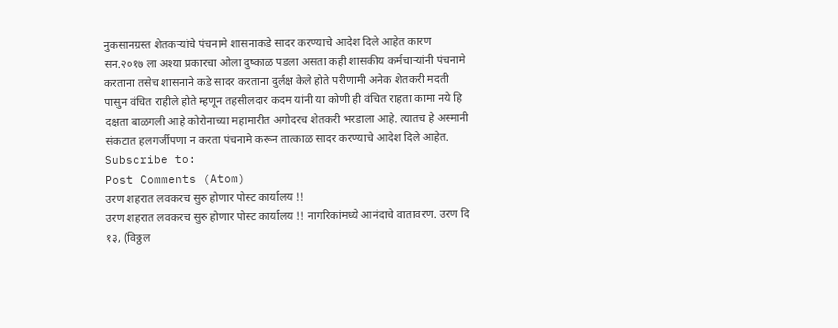नुकसानग्रस्त शेतकऱ्यांचे पंचनामे शासनाकडे सादर करण्याचे आदेश दिले आहेत कारण सन.२०१७ ला अश्या प्रकारचा ओला दुष्काळ पडला असता कही शासकीय कर्मचाऱ्यांनी पंचनामे करताना तसेच शासनाने कडे सादर करताना दुर्लक्ष केले होते परीणामी अनेक शेतकरी मदती पासुन वंचित राहीले होते म्हणून तहसीलदार कदम यांनी या कोणी ही वंचित राहता कामा नये हि दक्षता बाळगली आहे कोरोनाच्या महामारीत अगोदरच शेतकरी भरडाला आहे. त्यातच हे अस्मानी संकटात हलगर्जीपणा न करता पंचनामे करून तात्काळ सादर करण्याचे आदेश दिले आहेत.
Subscribe to:
Post Comments (Atom)
उरण शहरात लवकरच सुरु होणार पोस्ट कार्यालय !!
उरण शहरात लवकरच सुरु होणार पोस्ट कार्यालय !! नागरिकांमध्ये आनंदाचे वातावरण. उरण दि १३, (विठ्ठल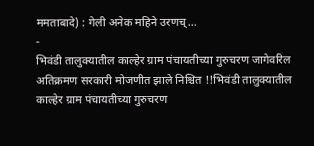ममताबादे) : गेली अनेक महिने उरणच्...
-
भिवंडी तालुक्यातील काल्हेर ग्राम पंचायतीच्या गुरुचरण जागेवरिल अतिक्रमण सरकारी मोजणीत झाले निश्चित !!भिवंडी तालुक्यातील काल्हेर ग्राम पंचायतीच्या गुरुचरण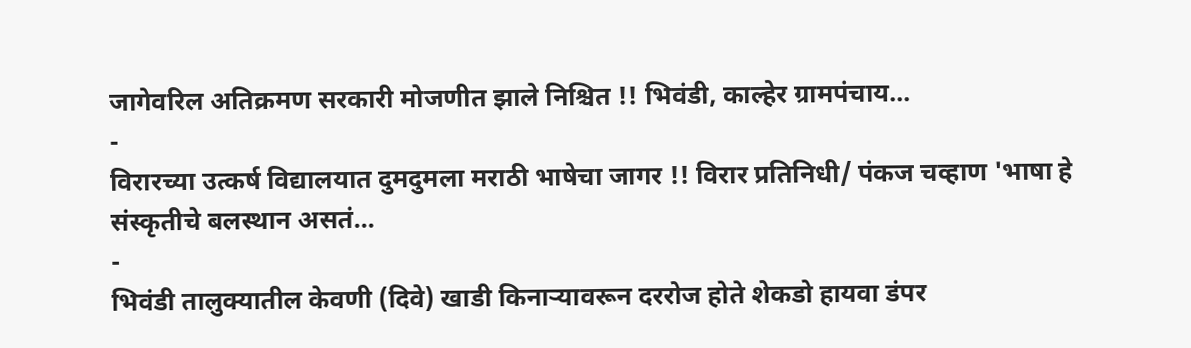जागेवरिल अतिक्रमण सरकारी मोजणीत झाले निश्चित !! भिवंडी, काल्हेर ग्रामपंचाय...
-
विरारच्या उत्कर्ष विद्यालयात दुमदुमला मराठी भाषेचा जागर !! विरार प्रतिनिधी/ पंकज चव्हाण 'भाषा हे संस्कृतीचे बलस्थान असतं...
-
भिवंडी तालुक्यातील केवणी (दिवे) खाडी किनाऱ्यावरून दररोज होते शेकडो हायवा डंपर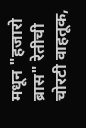मधून "हजारो ब्रास" रेतीची चोरटी वाहतूक,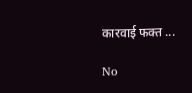कारवाई फक्त ...

No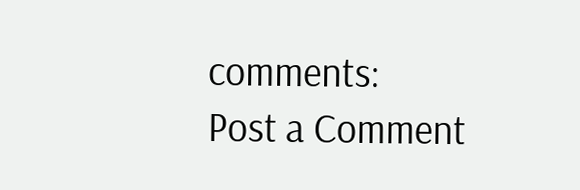comments:
Post a Comment